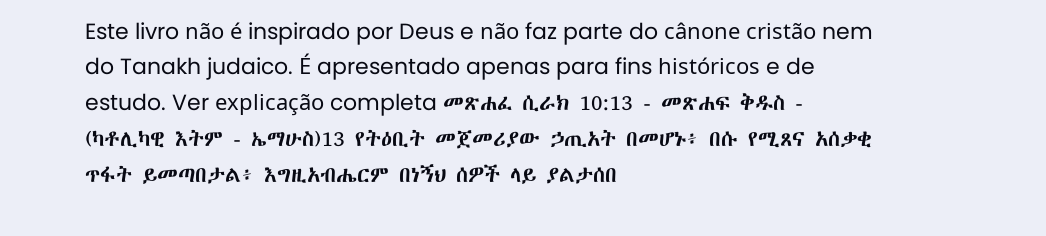Este livro não é inspirado por Deus e não faz parte do cânone cristão nem do Tanakh judaico. É apresentado apenas para fins históricos e de estudo. Ver explicação completa መጽሐፈ ሲራክ 10:13 - መጽሐፍ ቅዱስ - (ካቶሊካዊ እትም - ኤማሁስ)13 የትዕቢት መጀመሪያው ኃጢአት በመሆኑ፥ በሱ የሚጸና አሰቃቂ ጥፋት ይመጣበታል፥ እግዚአብሔርም በነኝህ ሰዎች ላይ ያልታሰበ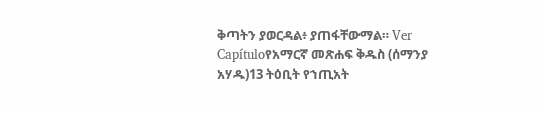ቅጣትን ያወርዳል፥ ያጠፋቸውማል። Ver Capítuloየአማርኛ መጽሐፍ ቅዱስ (ሰማንያ አሃዱ)13 ትዕቢት የኀጢአት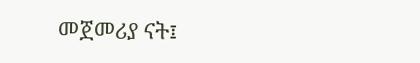መጀመሪያ ናት፤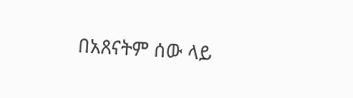በአጸናትም ሰው ላይ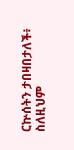ርኵሰትን ታበዛበታለች፥ ስለዚህም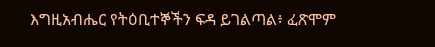እግዚአብሔር የትዕቢተኞችን ፍዳ ይገልጣል፥ ፈጽሞም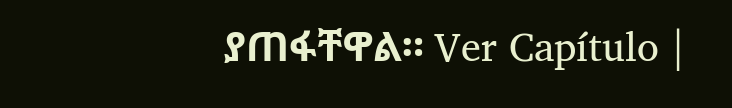ያጠፋቸዋል። Ver Capítulo |